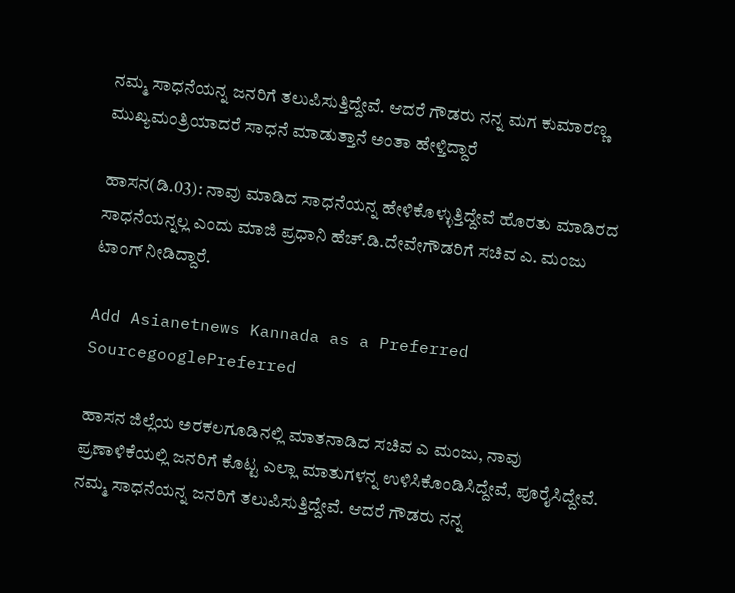ನಮ್ಮ ಸಾಧನೆಯನ್ನ ಜನರಿಗೆ ತಲುಪಿಸುತ್ತಿದ್ದೇವೆ. ಆದರೆ ಗೌಡರು ನನ್ನ ಮಗ ಕುಮಾರಣ್ಣ  ಮುಖ್ಯಮಂತ್ರಿಯಾದರೆ ಸಾಧನೆ ಮಾಡುತ್ತಾನೆ ಅಂತಾ ಹೇಳ್ತಿದ್ದಾರೆ

ಹಾಸನ(ಡಿ.03): ನಾವು ಮಾಡಿದ ಸಾಧನೆಯನ್ನ ಹೇಳಿಕೊಳ್ಳುತ್ತಿದ್ದೇವೆ ಹೊರತು ಮಾಡಿರದ ಸಾಧನೆಯನ್ನಲ್ಲ ಎಂದು ಮಾಜಿ ಪ್ರಧಾನಿ ಹೆಚ್.ಡಿ.ದೇವೇಗೌಡರಿಗೆ ಸಚಿವ ಎ. ಮಂಜು ಟಾಂಗ್ ನೀಡಿದ್ದಾರೆ.

Add Asianetnews Kannada as a Preferred SourcegooglePreferred

ಹಾಸನ ಜಿಲ್ಲೆಯ ಅರಕಲಗೂಡಿನಲ್ಲಿ ಮಾತನಾಡಿದ ಸಚಿವ ಎ ಮಂಜು, ನಾವು ಪ್ರಣಾಳಿಕೆಯಲ್ಲಿ ಜನರಿಗೆ ಕೊಟ್ಟ ಎಲ್ಲಾ ಮಾತುಗಳನ್ನ ಉಳಿಸಿಕೊಂಡಿಸಿದ್ದೇವೆ, ಪೂರೈಸಿದ್ದೇವೆ. ನಮ್ಮ ಸಾಧನೆಯನ್ನ ಜನರಿಗೆ ತಲುಪಿಸುತ್ತಿದ್ದೇವೆ. ಆದರೆ ಗೌಡರು ನನ್ನ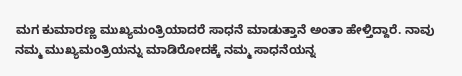ಮಗ ಕುಮಾರಣ್ಣ ಮುಖ್ಯಮಂತ್ರಿಯಾದರೆ ಸಾಧನೆ ಮಾಡುತ್ತಾನೆ ಅಂತಾ ಹೇಳ್ತಿದ್ದಾರೆ. ನಾವು ನಮ್ಮ ಮುಖ್ಯಮಂತ್ರಿಯನ್ನು ಮಾಡಿರೋದಕ್ಕೆ ನಮ್ಮ ಸಾಧನೆಯನ್ನ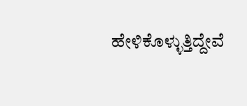ಹೇಳಿಕೊಳ್ಳುತ್ತಿದ್ದೇವೆ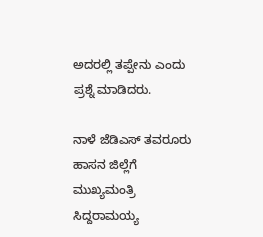ಅದರಲ್ಲಿ ತಪ್ಪೇನು ಎಂದು ಪ್ರಶ್ನೆ ಮಾಡಿದರು.

ನಾಳೆ ಜೆಡಿಎಸ್ ತವರೂರು ಹಾಸನ ಜಿಲ್ಲೆಗೆ ಮುಖ್ಯಮಂತ್ರಿ ಸಿದ್ದರಾಮಯ್ಯ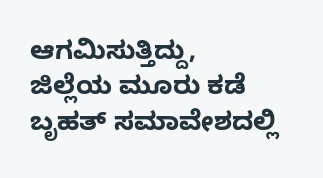ಆಗಮಿಸುತ್ತಿದ್ದು, ಜಿಲ್ಲೆಯ ಮೂರು ಕಡೆ ಬೃಹತ್ ಸಮಾವೇಶದಲ್ಲಿ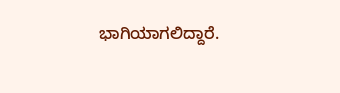ಭಾಗಿಯಾಗಲಿದ್ದಾರೆ.